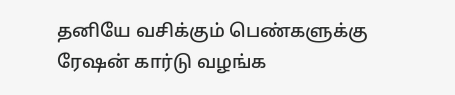தனியே வசிக்கும் பெண்களுக்கு ரேஷன் கார்டு வழங்க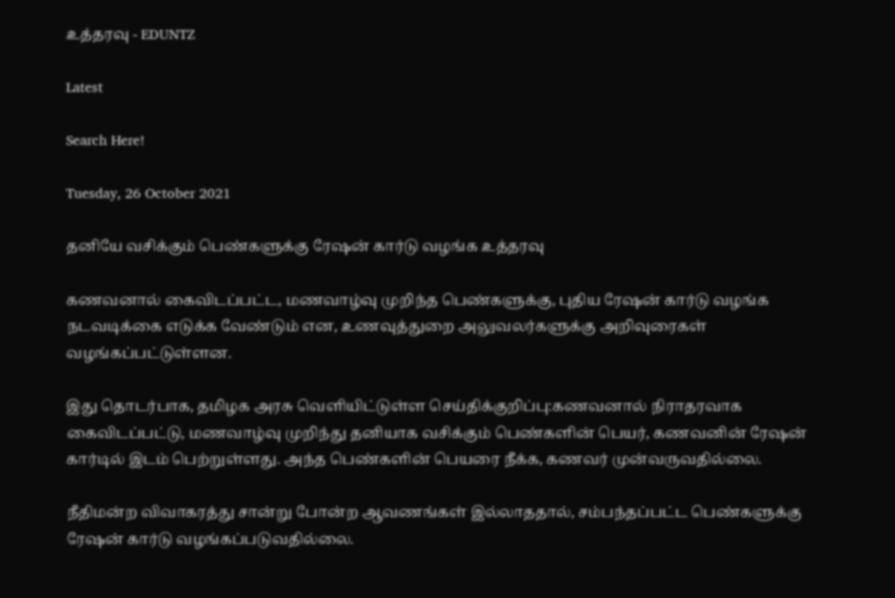உத்தரவு - EDUNTZ

Latest

Search Here!

Tuesday, 26 October 2021

தனியே வசிக்கும் பெண்களுக்கு ரேஷன் கார்டு வழங்க உத்தரவு

கணவனால் கைவிடப்பட்ட, மணவாழ்வு முறிந்த பெண்களுக்கு, புதிய ரேஷன் கார்டு வழங்க நடவடிக்கை எடுக்க வேண்டும் என, உணவுத்துறை அலுவலர்களுக்கு அறிவுரைகள் வழங்கப்பட்டுள்ளன.

இது தொடர்பாக, தமிழக அரசு வெளியிட்டுள்ள செய்திக்குறிப்பு:கணவனால் நிராதரவாக கைவிடப்பட்டு, மணவாழ்வு முறிந்து தனியாக வசிக்கும் பெண்களின் பெயர், கணவனின் ரேஷன் கார்டில் இடம் பெற்றுள்ளது. அந்த பெண்களின் பெயரை நீக்க, கணவர் முன்வருவதில்லை.

நீதிமன்ற விவாகரத்து சான்று போன்ற ஆவணங்கள் இல்லாததால், சம்பந்தப்பட்ட பெண்களுக்கு ரேஷன் கார்டு வழங்கப்படுவதில்லை.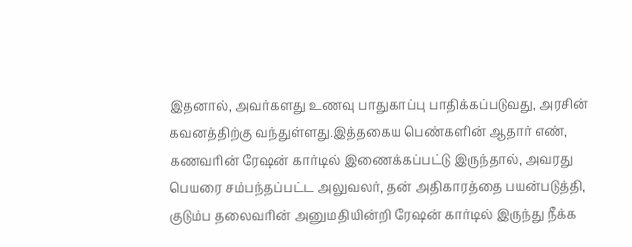இதனால், அவர்களது உணவு பாதுகாப்பு பாதிக்கப்படுவது, அரசின் கவனத்திற்கு வந்துள்ளது.இத்தகைய பெண்களின் ஆதார் எண், கணவரின் ரேஷன் கார்டில் இணைக்கப்பட்டு இருந்தால், அவரது பெயரை சம்பந்தப்பட்ட அலுவலர், தன் அதிகாரத்தை பயன்படுத்தி, குடும்ப தலைவரின் அனுமதியின்றி ரேஷன் கார்டில் இருந்து நீக்க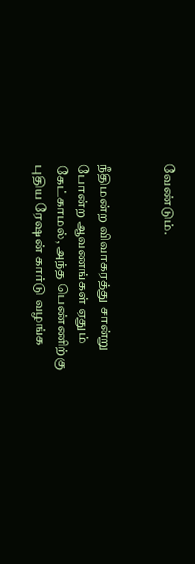வேண்டும்.


நீதிமன்ற விவாகரத்து சான்று போன்ற ஆவணங்கள் ஏதும் கேட்காமல், அந்த பெண்ணிற்கு புதிய ரேஷன் கார்டு வழங்க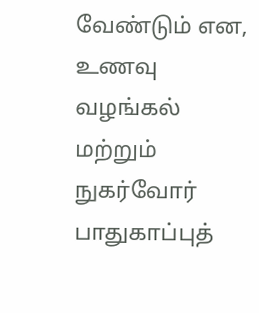வேண்டும் என, உணவு வழங்கல் மற்றும் நுகர்வோர் பாதுகாப்புத்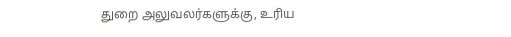துறை அலுவலர்களுக்கு, உரிய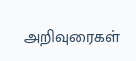அறிவுரைகள்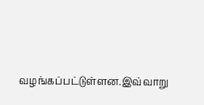வழங்கப்பட்டுள்ளன.இவ்வாறு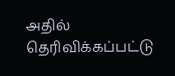அதில் தெரிவிக்கப்பட்டு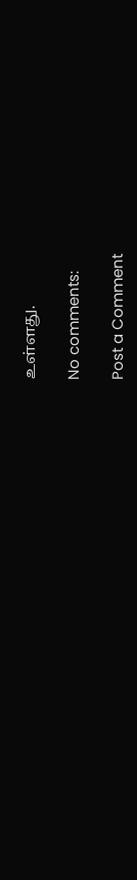உள்ளது.

No comments:

Post a Comment